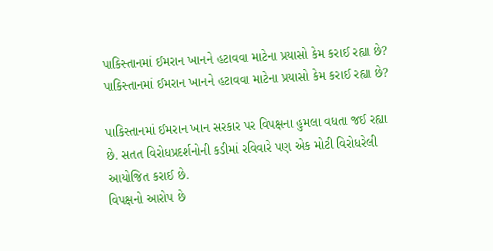પાકિસ્તાનમાં ઈમરાન ખાનને હટાવવા માટેના પ્રયાસો કેમ કરાઈ રહ્યા છે?
પાકિસ્તાનમાં ઈમરાન ખાનને હટાવવા માટેના પ્રયાસો કેમ કરાઈ રહ્યા છે?

પાકિસ્તાનમાં ઈમરાન ખાન સરકાર પર વિપક્ષના હુમલા વધતા જઈ રહ્યા છે. સતત વિરોધપ્રદર્શનોની કડીમાં રવિવારે પણ એક મોટી વિરોધરેલી આયોજિત કરાઈ છે.
વિપક્ષનો આરોપ છે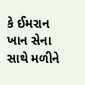કે ઈમરાન ખાન સેના સાથે મળીને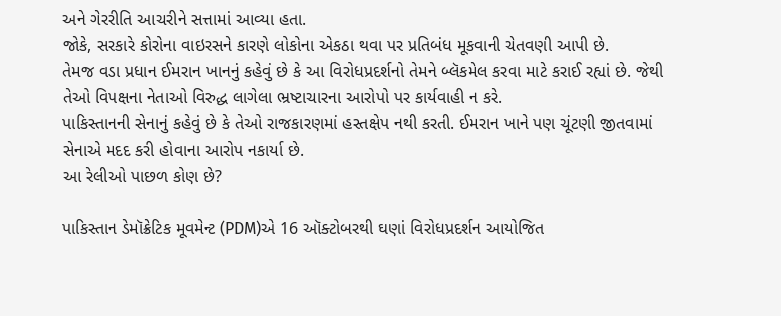અને ગેરરીતિ આચરીને સત્તામાં આવ્યા હતા.
જોકે, સરકારે કોરોના વાઇરસને કારણે લોકોના એકઠા થવા પર પ્રતિબંધ મૂકવાની ચેતવણી આપી છે.
તેમજ વડા પ્રધાન ઈમરાન ખાનનું કહેવું છે કે આ વિરોધપ્રદર્શનો તેમને બ્લૅકમેલ કરવા માટે કરાઈ રહ્યાં છે. જેથી તેઓ વિપક્ષના નેતાઓ વિરુદ્ધ લાગેલા ભ્રષ્ટાચારના આરોપો પર કાર્યવાહી ન કરે.
પાકિસ્તાનની સેનાનું કહેવું છે કે તેઓ રાજકારણમાં હસ્તક્ષેપ નથી કરતી. ઈમરાન ખાને પણ ચૂંટણી જીતવામાં સેનાએ મદદ કરી હોવાના આરોપ નકાર્યા છે.
આ રેલીઓ પાછળ કોણ છે?

પાકિસ્તાન ડેમૉક્રેટિક મૂવમેન્ટ (PDM)એ 16 ઑક્ટોબરથી ઘણાં વિરોધપ્રદર્શન આયોજિત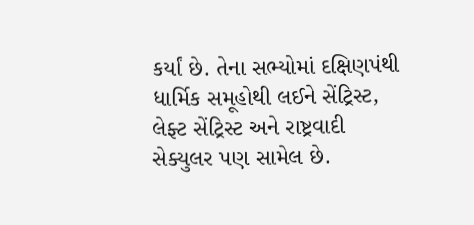કર્યાં છે. તેના સભ્યોમાં દક્ષિણપંથી ધાર્મિક સમૂહોથી લઈને સેંટ્રિસ્ટ, લેફ્ટ સેંટ્રિસ્ટ અને રાષ્ટ્રવાદી સેક્યુલર પણ સામેલ છે.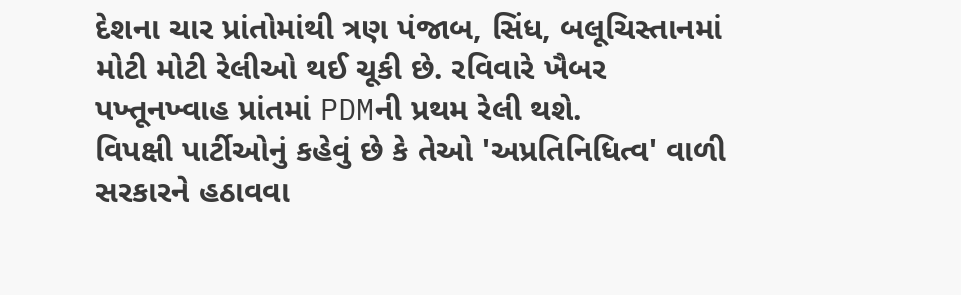દેશના ચાર પ્રાંતોમાંથી ત્રણ પંજાબ, સિંધ, બલૂચિસ્તાનમાં મોટી મોટી રેલીઓ થઈ ચૂકી છે. રવિવારે ખૈબર પખ્તૂનખ્વાહ પ્રાંતમાં PDMની પ્રથમ રેલી થશે.
વિપક્ષી પાર્ટીઓનું કહેવું છે કે તેઓ 'અપ્રતિનિધિત્વ' વાળી સરકારને હઠાવવા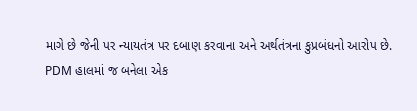માગે છે જેની પર ન્યાયતંત્ર પર દબાણ કરવાના અને અર્થતંત્રના કુપ્રબંધનો આરોપ છે.
PDM હાલમાં જ બનેલા એક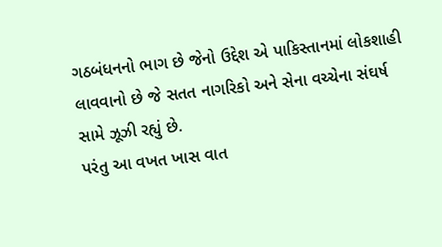ગઠબંધનનો ભાગ છે જેનો ઉદ્દેશ એ પાકિસ્તાનમાં લોકશાહી લાવવાનો છે જે સતત નાગરિકો અને સેના વચ્ચેના સંઘર્ષ સામે ઝૂઝી રહ્યું છે.
પરંતુ આ વખત ખાસ વાત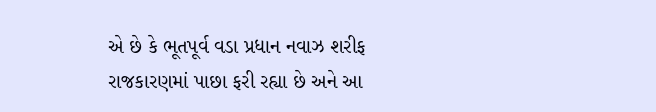એ છે કે ભૂતપૂર્વ વડા પ્રધાન નવાઝ શરીફ રાજકારણમાં પાછા ફરી રહ્યા છે અને આ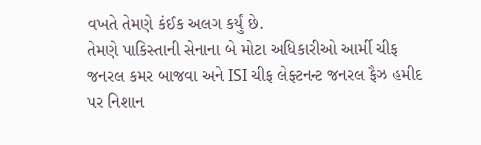વખતે તેમણે કંઈક અલગ કર્યું છે.
તેમણે પાકિસ્તાની સેનાના બે મોટા અધિકારીઓ આર્મી ચીફ જનરલ કમર બાજવા અને ISI ચીફ લેફ્ટનન્ટ જનરલ ફૈઝ હમીદ પર નિશાન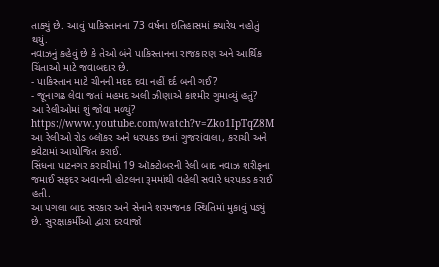તાક્યું છે. આવું પાકિસ્તાનના 73 વર્ષના ઇતિહાસમાં ક્યારેય નહોતું થયું.
નવાઝનું કહેવું છે કે તેઓ બંને પાકિસ્તાનના રાજકારણ અને આર્થિક ચિંતાઓ માટે જવાબદાર છે.
- પાકિસ્તાન માટે ચીનની મદદ દવા નહીં દર્દ બની ગઈ?
- જૂનાગઢ લેવા જતાં મહમદ અલી ઝીણાએ કાશ્મીર ગુમાવ્યું હતું?
આ રેલીઓમાં શું જોવા મળ્યું?
https://www.youtube.com/watch?v=Zko1IpTqZ8M
આ રેલીઓ રોડ બ્લૉકર અને ધરપકડ છતાં ગુજરાંવાલા, કરાચી અને ક્વેટામાં આયોજિત કરાઈ.
સિંધના પાટનગર કરાચીમાં 19 ઑક્ટોબરની રેલી બાદ નવાઝ શરીફના જમાઈ સફદર અવાનની હોટલના રૂમમાંથી વહેલી સવારે ધરપકડ કરાઈ હતી.
આ પગલા બાદ સરકાર અને સેનાને શરમજનક સ્થિતિમાં મુકાવું પડ્યું છે. સુરક્ષાકર્મીઓ દ્વારા દરવાજો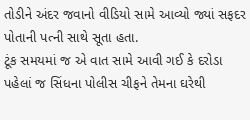તોડીને અંદર જવાનો વીડિયો સામે આવ્યો જ્યાં સફદર પોતાની પત્ની સાથે સૂતા હતા.
ટૂંક સમયમાં જ એ વાત સામે આવી ગઈ કે દરોડા પહેલાં જ સિંધના પોલીસ ચીફને તેમના ઘરેથી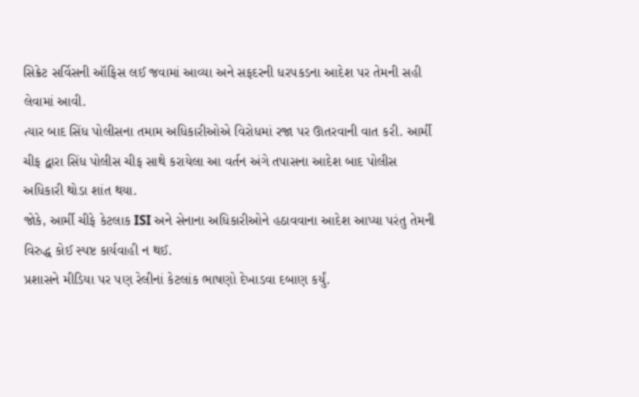સિક્રેટ સર્વિસની ઑફિસ લઈ જવામાં આવ્યા અને સફદરની ધરપકડના આદેશ પર તેમની સહી લેવામાં આવી.
ત્યાર બાદ સિંધ પોલીસના તમામ અધિકારીઓએ વિરોધમાં રજા પર ઊતરવાની વાત કરી. આર્મી ચીફ દ્વારા સિંધ પોલીસ ચીફ સાથે કરાયેલા આ વર્તન અંગે તપાસના આદેશ બાદ પોલીસ અધિકારી થોડા શાંત થયા.
જોકે, આર્મી ચીફે કેટલાક ISI અને સેનાના અધિકારીઓને હઠાવવાના આદેશ આપ્યા પરંતુ તેમની વિરુદ્ધ કોઈ સ્પષ્ટ કાર્યવાહી ન થઈ.
પ્રશાસને મીડિયા પર પણ રેલીનાં કેટલાંક ભાષણો દેખાડવા દબાણ કર્યું.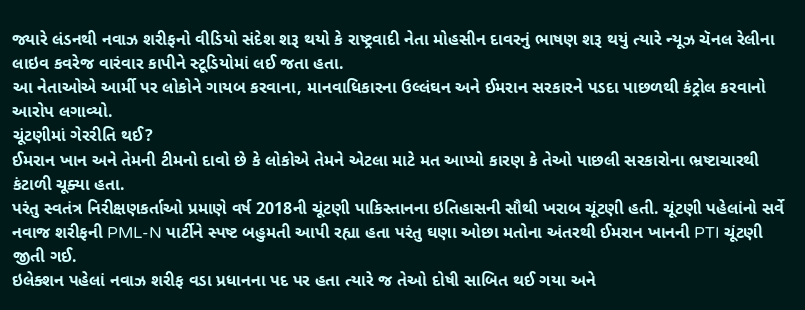જ્યારે લંડનથી નવાઝ શરીફનો વીડિયો સંદેશ શરૂ થયો કે રાષ્ટ્રવાદી નેતા મોહસીન દાવરનું ભાષણ શરૂ થયું ત્યારે ન્યૂઝ ચૅનલ રેલીના લાઇવ કવરેજ વારંવાર કાપીને સ્ટૂડિયોમાં લઈ જતા હતા.
આ નેતાઓએ આર્મી પર લોકોને ગાયબ કરવાના, માનવાધિકારના ઉલ્લંઘન અને ઈમરાન સરકારને પડદા પાછળથી કંટ્રોલ કરવાનો આરોપ લગાવ્યો.
ચૂંટણીમાં ગેરરીતિ થઈ?
ઈમરાન ખાન અને તેમની ટીમનો દાવો છે કે લોકોએ તેમને એટલા માટે મત આપ્યો કારણ કે તેઓ પાછલી સરકારોના ભ્રષ્ટાચારથી કંટાળી ચૂક્યા હતા.
પરંતુ સ્વતંત્ર નિરીક્ષણકર્તાઓ પ્રમાણે વર્ષ 2018ની ચૂંટણી પાકિસ્તાનના ઇતિહાસની સૌથી ખરાબ ચૂંટણી હતી. ચૂંટણી પહેલાંનો સર્વે નવાજ શરીફની PML-N પાર્ટીને સ્પષ્ટ બહુમતી આપી રહ્યા હતા પરંતુ ઘણા ઓછા મતોના અંતરથી ઈમરાન ખાનની PTI ચૂંટણી જીતી ગઈ.
ઇલેક્શન પહેલાં નવાઝ શરીફ વડા પ્રધાનના પદ પર હતા ત્યારે જ તેઓ દોષી સાબિત થઈ ગયા અને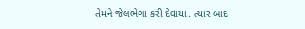તેમને જેલભેગા કરી દેવાયા. ત્યાર બાદ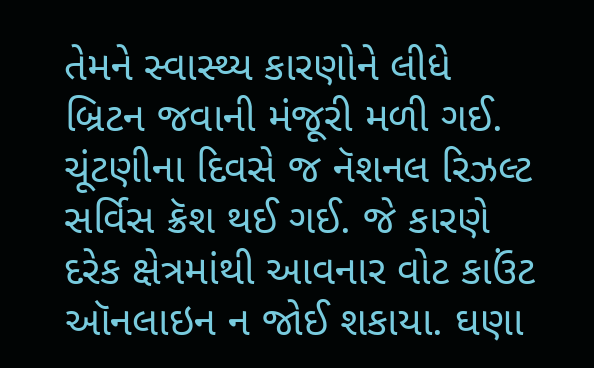તેમને સ્વાસ્થ્ય કારણોને લીધે બ્રિટન જવાની મંજૂરી મળી ગઈ.
ચૂંટણીના દિવસે જ નૅશનલ રિઝલ્ટ સર્વિસ ક્રૅશ થઈ ગઈ. જે કારણે દરેક ક્ષેત્રમાંથી આવનાર વોટ કાઉંટ ઑનલાઇન ન જોઈ શકાયા. ઘણા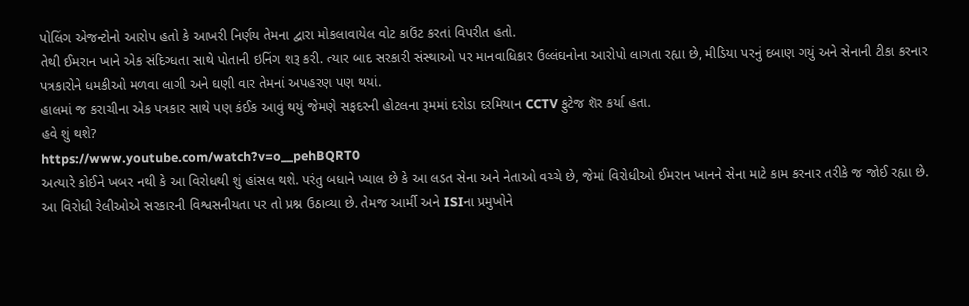પોલિંગ એજન્ટોનો આરોપ હતો કે આખરી નિર્ણય તેમના દ્વારા મોકલાવાયેલ વોટ કાઉંટ કરતાં વિપરીત હતો.
તેથી ઈમરાન ખાને એક સંદિગ્ધતા સાથે પોતાની ઇનિંગ શરૂ કરી. ત્યાર બાદ સરકારી સંસ્થાઓ પર માનવાધિકાર ઉલ્લંઘનોના આરોપો લાગતા રહ્યા છે, મીડિયા પરનું દબાણ ગયું અને સેનાની ટીકા કરનાર પત્રકારોને ધમકીઓ મળવા લાગી અને ઘણી વાર તેમનાં અપહરણ પણ થયાં.
હાલમાં જ કરાચીના એક પત્રકાર સાથે પણ કંઈક આવું થયું જેમણે સફદરની હોટલના રૂમમાં દરોડા દરમિયાન CCTV ફુટેજ શૅર કર્યા હતા.
હવે શું થશે?
https://www.youtube.com/watch?v=o__pehBQRT0
અત્યારે કોઈને ખબર નથી કે આ વિરોધથી શું હાંસલ થશે. પરંતુ બધાને ખ્યાલ છે કે આ લડત સેના અને નેતાઓ વચ્ચે છે, જેમાં વિરોધીઓ ઈમરાન ખાનને સેના માટે કામ કરનાર તરીકે જ જોઈ રહ્યા છે.
આ વિરોધી રેલીઓએ સરકારની વિશ્વસનીયતા પર તો પ્રશ્ન ઉઠાવ્યા છે. તેમજ આર્મી અને ISIના પ્રમુખોને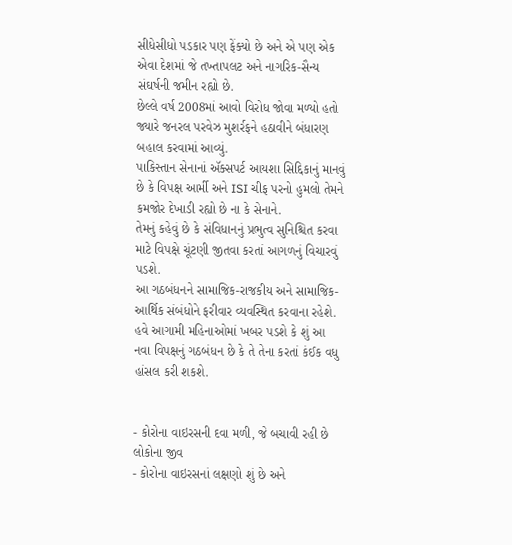સીધેસીધો પડકાર પણ ફેંક્યો છે અને એ પણ એક એવા દેશમાં જે તખ્તાપલટ અને નાગરિક-સૈન્ય સંઘર્ષની જમીન રહ્યો છે.
છેલ્લે વર્ષ 2008માં આવો વિરોધ જોવા મળ્યો હતો જ્યારે જનરલ પરવેઝ મુશર્રફને હઠાવીને બંધારણ બહાલ કરવામાં આવ્યું.
પાકિસ્તાન સેનાનાં ઍક્સપર્ટ આયશા સિદ્દિકાનું માનવું છે કે વિપક્ષ આર્મી અને ISI ચીફ પરનો હુમલો તેમને કમજોર દેખાડી રહ્યો છે ના કે સેનાને.
તેમનું કહેવું છે કે સંવિધાનનું પ્રભુત્વ સુનિશ્ચિત કરવા માટે વિપક્ષે ચૂંટણી જીતવા કરતાં આગળનું વિચારવું પડશે.
આ ગઠબંધનને સામાજિક-રાજકીય અને સામાજિક-આર્થિક સંબંધોને ફરીવાર વ્યવસ્થિત કરવાના રહેશે.
હવે આગામી મહિનાઓમાં ખબર પડશે કે શું આ નવા વિપક્ષનું ગઠબંધન છે કે તે તેના કરતાં કંઈક વધુ હાંસલ કરી શકશે.


- કોરોના વાઇરસની દવા મળી, જે બચાવી રહી છે લોકોના જીવ
- કોરોના વાઇરસનાં લક્ષણો શું છે અને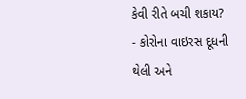કેવી રીતે બચી શકાય?
- કોરોના વાઇરસ દૂધની થેલી અને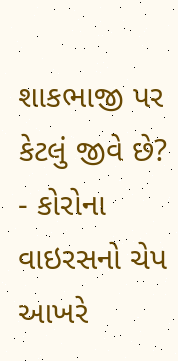શાકભાજી પર કેટલું જીવે છે?
- કોરોના વાઇરસનો ચેપ આખરે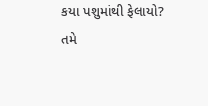કયા પશુમાંથી ફેલાયો?
તમે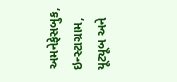અમનેફેસબુક, ઇન્સ્ટાગ્રામ, યૂટ્યૂબ અને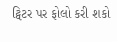ટ્વિટર પર ફોલો કરી શકો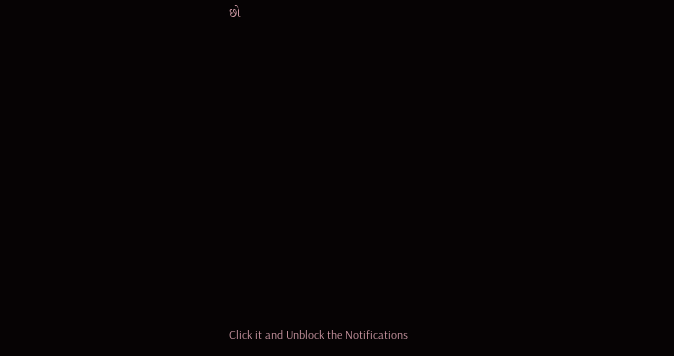છો












Click it and Unblock the Notifications